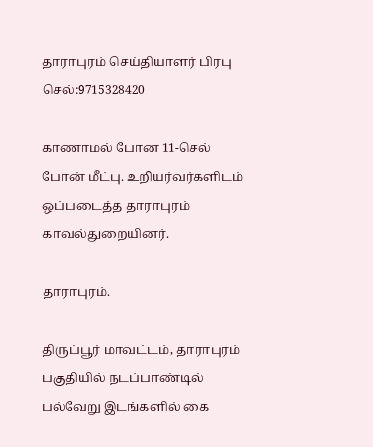தாராபுரம் செய்தியாளர் பிரபு
செல்:9715328420

காணாமல் போன 11-செல் போன் மீட்பு. உறியர்வர்களிடம் ஒப்படைத்த தாராபுரம் காவல்துறையினர்.

தாராபுரம்.

திருப்பூர் மாவட்டம், தாராபுரம் பகுதியில் நடப்பாண்டில் பல்வேறு இடங்களில் கை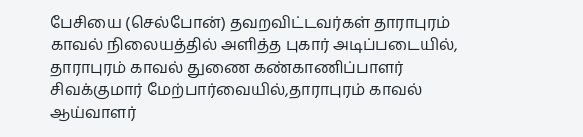பேசியை (செல்போன்) தவறவிட்டவர்கள் தாராபுரம் காவல் நிலையத்தில் அளித்த புகார் அடிப்படையில், தாராபுரம் காவல் துணை கண்காணிப்பாளர் சிவக்குமார் மேற்பார்வையில்,தாராபுரம் காவல் ஆய்வாளர்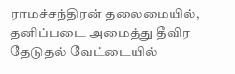ராமச்சந்திரன் தலைமையில், தனிப்படை அமைத்து தீவிர தேடுதல் வேட்டையில்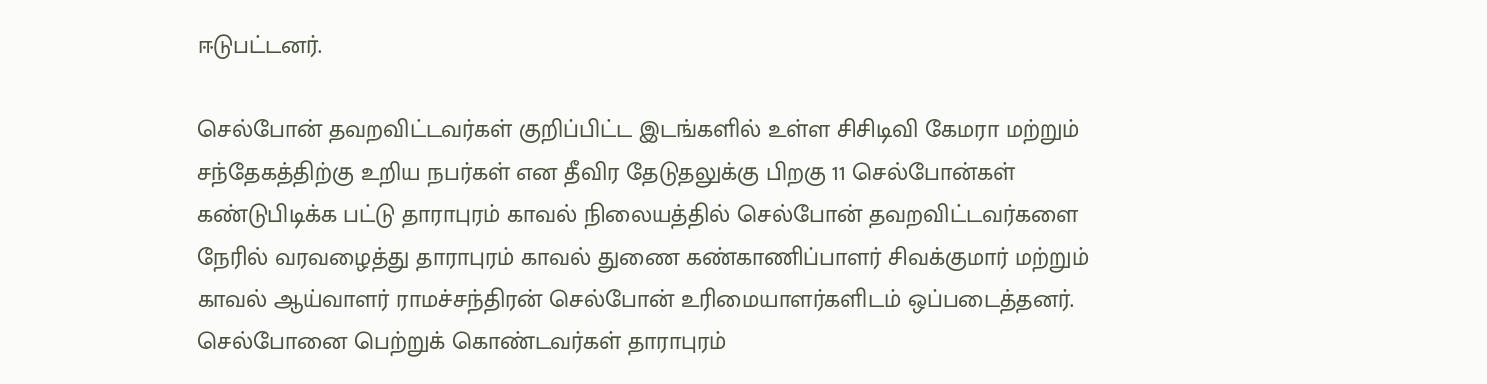ஈடுபட்டனர்.

செல்போன் தவறவிட்டவர்கள் குறிப்பிட்ட இடங்களில் உள்ள சிசிடிவி கேமரா மற்றும் சந்தேகத்திற்கு உறிய நபர்கள் என தீவிர தேடுதலுக்கு பிறகு 11 செல்போன்கள் கண்டுபிடிக்க பட்டு தாராபுரம் காவல் நிலையத்தில் செல்போன் தவறவிட்டவர்களை நேரில் வரவழைத்து தாராபுரம் காவல் துணை கண்காணிப்பாளர் சிவக்குமார் மற்றும் காவல் ஆய்வாளர் ராமச்சந்திரன் செல்போன் உரிமையாளர்களிடம் ஒப்படைத்தனர். செல்போனை பெற்றுக் கொண்டவர்கள் தாராபுரம்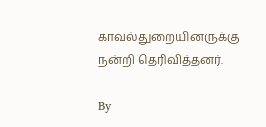காவல்துறையினருக்கு நன்றி தெரிவித்தனர்.

By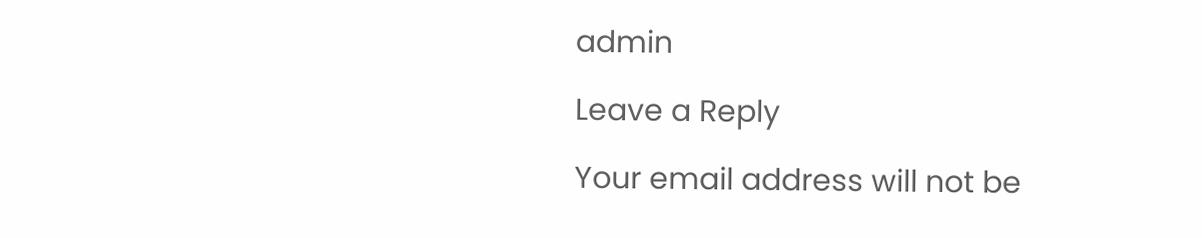admin

Leave a Reply

Your email address will not be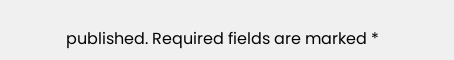published. Required fields are marked *